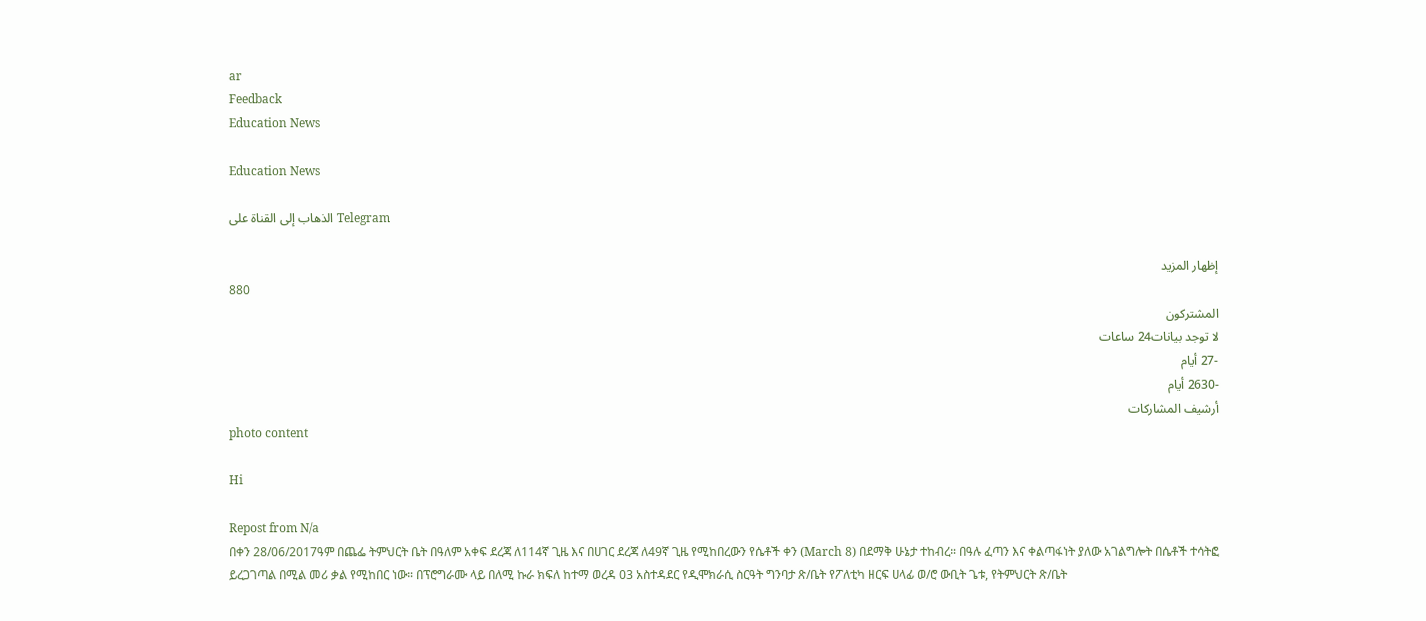ar
Feedback
Education News

Education News

الذهاب إلى القناة على Telegram

إظهار المزيد
880
المشتركون
لا توجد بيانات24 ساعات
-27 أيام
-2630 أيام
أرشيف المشاركات
photo content

Hi

Repost from N/a
በቀን 28/06/2017ዓም በጨፌ ትምህርት ቤት በዓለም አቀፍ ደረጃ ለ114ኛ ጊዜ እና በሀገር ደረጃ ለ49ኛ ጊዜ የሚከበረውን የሴቶች ቀን (March 8) በደማቅ ሁኔታ ተከብረ። በዓሉ ፈጣን እና ቀልጣፋነት ያለው አገልግሎት በሴቶች ተሳትፎ ይረጋገጣል በሚል መሪ ቃል የሚከበር ነው። በፕሮግራሙ ላይ በለሚ ኩራ ክፍለ ከተማ ወረዳ 03 አስተዳደር የዲሞክራሲ ስርዓት ግንባታ ጽ/ቤት የፖለቲካ ዘርፍ ሀላፊ ወ/ሮ ውቢት ጌቱ, የትምህርት ጽ/ቤት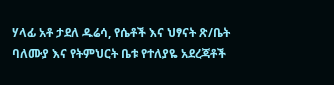ሃላፊ አቶ ታደለ ዱሬሳ, የሴቶች እና ህፃናት ጽ/ቤት ባለሙያ እና የትምህርት ቤቱ የተለያዬ አደረጃቶች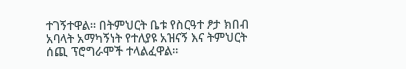ተገኝተዋል። በትምህርት ቤቱ የስርዓተ ፆታ ክበብ አባላት አማካኝነት የተለያዩ አዝናኝ እና ትምህርት ሰጪ ፕሮግራሞች ተላልፈዋል።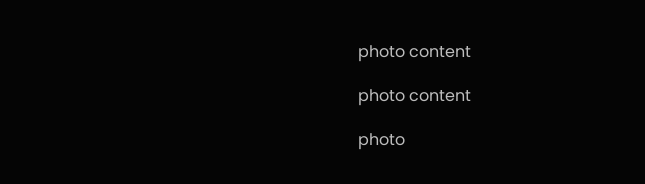photo content

photo content

photo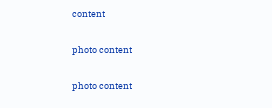content

photo content

photo content